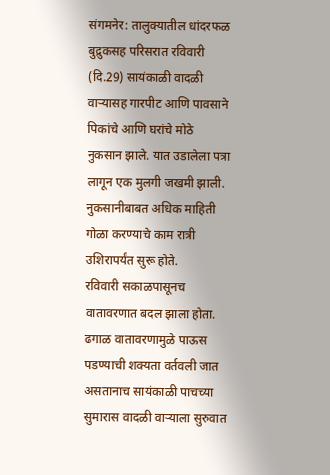संगमनेर: तालुक्यातील धांदरफळ बुद्रुकसह परिसरात रविवारी (दि.29) सायंकाळी वादळी वाऱ्यासह गारपीट आणि पावसाने पिकांचे आणि घरांचे मोठे नुकसान झाले. यात उडालेला पत्रा लागून एक मुलगी जखमी झाली. नुकसानीबाबत अधिक माहिती गोळा करण्याचे काम रात्री उशिरापर्यंत सुरू होते.
रविवारी सकाळपासूनच वातावरणात बदल झाला होता. ढगाळ वातावरणामुळे पाऊस पडण्याची शक्यता वर्तवली जात असतानाच सायंकाळी पाचच्या सुमारास वादळी वाऱ्याला सुरुवात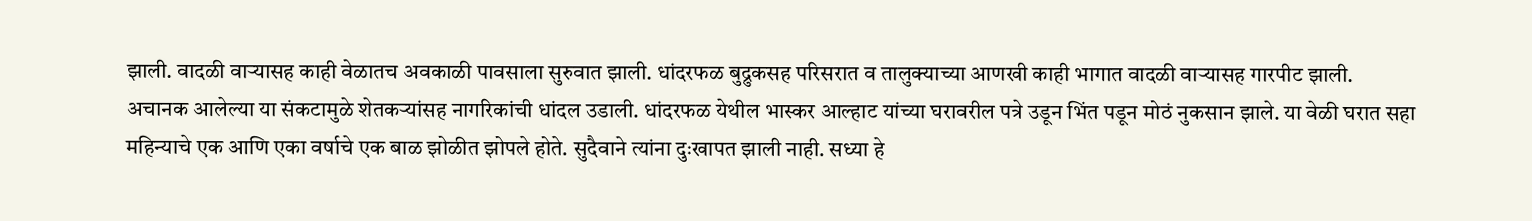झाली. वादळी वाऱ्यासह काही वेळातच अवकाळी पावसाला सुरुवात झाली. धांदरफळ बुद्रुकसह परिसरात व तालुक्याच्या आणखी काही भागात वादळी वाऱ्यासह गारपीट झाली.
अचानक आलेल्या या संकटामुळे शेतकऱ्यांसह नागरिकांची धांदल उडाली. धांदरफळ येथील भास्कर आल्हाट यांच्या घरावरील पत्रे उडून भिंत पडून मोठं नुकसान झाले. या वेळी घरात सहा महिन्याचे एक आणि एका वर्षाचे एक बाळ झोळीत झोपले होते. सुदैवाने त्यांना दुःखापत झाली नाही. सध्या हे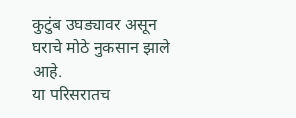कुटुंब उघड्यावर असून घराचे मोठे नुकसान झाले आहे.
या परिसरातच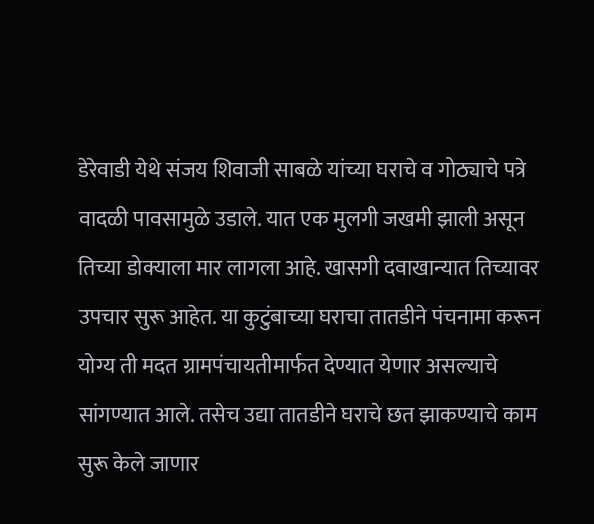डेरेवाडी येथे संजय शिवाजी साबळे यांच्या घराचे व गोठ्याचे पत्रे वादळी पावसामुळे उडाले. यात एक मुलगी जखमी झाली असून तिच्या डोक्याला मार लागला आहे. खासगी दवाखान्यात तिच्यावर उपचार सुरू आहेत. या कुटुंबाच्या घराचा तातडीने पंचनामा करून योग्य ती मदत ग्रामपंचायतीमार्फत देण्यात येणार असल्याचे सांगण्यात आले. तसेच उद्या तातडीने घराचे छत झाकण्याचे काम सुरू केले जाणार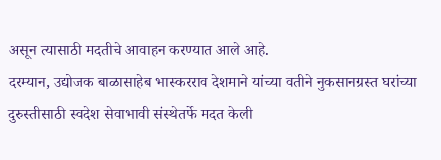असून त्यासाठी मदतीचे आवाहन करण्यात आले आहे.
दरम्यान, उद्योजक बाळासाहेब भास्करराव देशमाने यांच्या वतीने नुकसानग्रस्त घरांच्या दुरुस्तीसाठी स्वदेश सेवाभावी संस्थेतर्फे मदत केली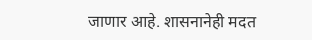जाणार आहे. शासनानेही मदत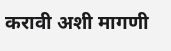करावी अशी मागणी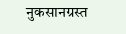नुकसानग्रस्त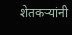शेतकऱ्यांनी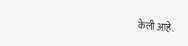केली आहे.